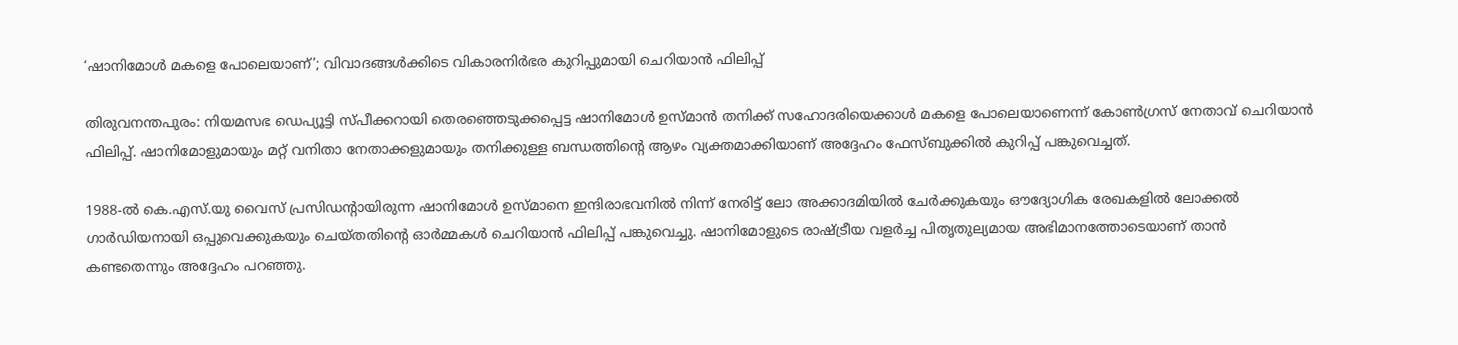‘ഷാനിമോൾ മകളെ പോലെയാണ്’; വിവാദങ്ങൾക്കിടെ വികാരനിർഭര കുറിപ്പുമായി ചെറിയാൻ ഫിലിപ്പ്

തിരുവനന്തപുരം: നിയമസഭ ഡെപ്യൂട്ടി സ്പീക്കറായി തെരഞ്ഞെടുക്കപ്പെട്ട ഷാനിമോൾ ഉസ്മാൻ തനിക്ക് സഹോദരിയെക്കാൾ മകളെ പോലെയാണെന്ന് കോൺഗ്രസ് നേതാവ് ചെറിയാൻ ഫിലിപ്പ്. ഷാനിമോളുമായും മറ്റ് വനിതാ നേതാക്കളുമായും തനിക്കുള്ള ബന്ധത്തിന്റെ ആഴം വ്യക്തമാക്കിയാണ് അദ്ദേഹം ഫേസ്ബുക്കിൽ കുറിപ്പ് പങ്കുവെച്ചത്.

1988-ൽ കെ.എസ്.യു വൈസ് പ്രസിഡന്റായിരുന്ന ഷാനിമോൾ ഉസ്മാനെ ഇന്ദിരാഭവനിൽ നിന്ന് നേരിട്ട് ലോ അക്കാദമിയിൽ ചേർക്കുകയും ഔദ്യോഗിക രേഖകളിൽ ലോക്കൽ ഗാർഡിയനായി ഒപ്പുവെക്കുകയും ചെയ്തതിന്റെ ഓർമ്മകൾ ചെറിയാൻ ഫിലിപ്പ് പങ്കുവെച്ചു. ഷാനിമോളുടെ രാഷ്ട്രീയ വളർച്ച പിതൃതുല്യമായ അഭിമാനത്തോടെയാണ് താൻ കണ്ടതെന്നും അദ്ദേഹം പറഞ്ഞു.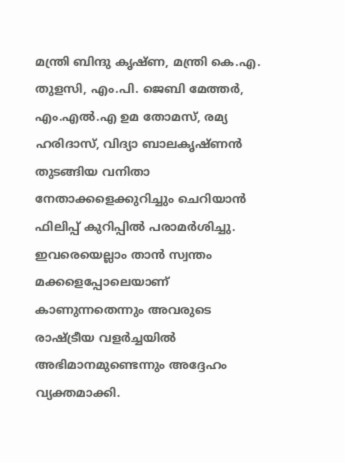മന്ത്രി ബിന്ദു കൃഷ്ണ, മന്ത്രി കെ.എ. തുളസി, എം.പി. ജെബി മേത്തർ, എം.എൽ.എ ഉമ തോമസ്, രമ്യ ഹരിദാസ്, വിദ്യാ ബാലകൃഷ്ണൻ തുടങ്ങിയ വനിതാ നേതാക്കളെക്കുറിച്ചും ചെറിയാൻ ഫിലിപ്പ് കുറിപ്പിൽ പരാമർശിച്ചു. ഇവരെയെല്ലാം താൻ സ്വന്തം മക്കളെപ്പോലെയാണ് കാണുന്നതെന്നും അവരുടെ രാഷ്ട്രീയ വളർച്ചയിൽ അഭിമാനമുണ്ടെന്നും അദ്ദേഹം വ്യക്തമാക്കി.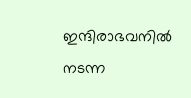ഇന്ദിരാഭവനിൽ നടന്ന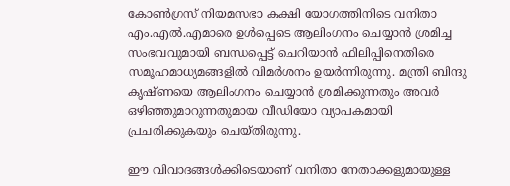കോൺഗ്രസ് നിയമസഭാ കക്ഷി യോഗത്തിനിടെ വനിതാ എം.എൽ.എമാരെ ഉൾപ്പെടെ ആലിംഗനം ചെയ്യാൻ ശ്രമിച്ച സംഭവവുമായി ബന്ധപ്പെട്ട് ചെറിയാൻ ഫിലിപ്പിനെതിരെ സമൂഹമാധ്യമങ്ങളിൽ വിമർശനം ഉയർന്നിരുന്നു. മന്ത്രി ബിന്ദു കൃഷ്ണയെ ആലിംഗനം ചെയ്യാൻ ശ്രമിക്കുന്നതും അവർ ഒഴിഞ്ഞുമാറുന്നതുമായ വീഡിയോ വ്യാപകമായി പ്രചരിക്കുകയും ചെയ്തിരുന്നു.

ഈ വിവാദങ്ങൾക്കിടെയാണ് വനിതാ നേതാക്കളുമായുള്ള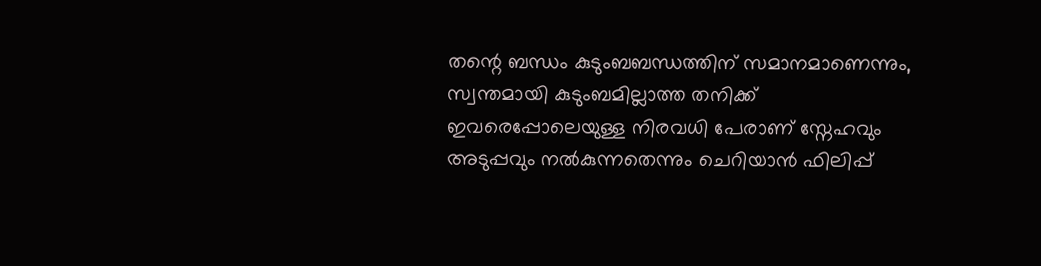തന്റെ ബന്ധം കുടുംബബന്ധത്തിന് സമാനമാണെന്നും, സ്വന്തമായി കുടുംബമില്ലാത്ത തനിക്ക് ഇവരെപ്പോലെയുള്ള നിരവധി പേരാണ് സ്നേഹവും അടുപ്പവും നൽകുന്നതെന്നും ചെറിയാൻ ഫിലിപ്പ്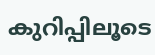കുറിപ്പിലൂടെ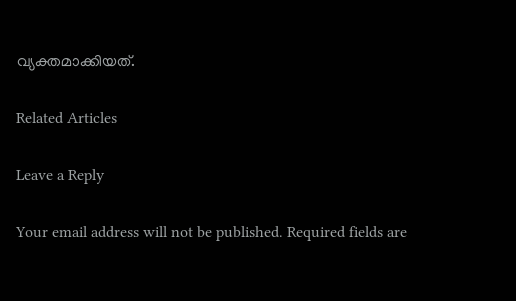വ്യക്തമാക്കിയത്.

Related Articles

Leave a Reply

Your email address will not be published. Required fields are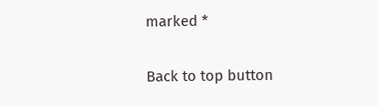marked *

Back to top button